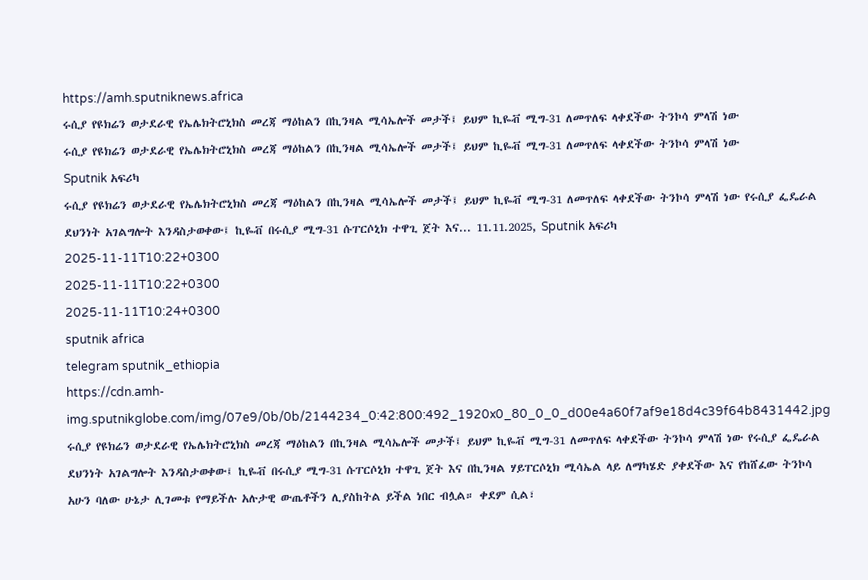https://amh.sputniknews.africa
ሩሲያ የዩክሬን ወታደራዊ የኤሌክትሮኒክስ መረጃ ማዕከልን በኪንዛል ሚሳኤሎች መታች፤ ይህም ኪዬቭ ሚግ-31 ለመጥለፍ ላቀደችው ትንኮሳ ምላሽ ነው
ሩሲያ የዩክሬን ወታደራዊ የኤሌክትሮኒክስ መረጃ ማዕከልን በኪንዛል ሚሳኤሎች መታች፤ ይህም ኪዬቭ ሚግ-31 ለመጥለፍ ላቀደችው ትንኮሳ ምላሽ ነው
Sputnik አፍሪካ
ሩሲያ የዩክሬን ወታደራዊ የኤሌክትሮኒክስ መረጃ ማዕከልን በኪንዛል ሚሳኤሎች መታች፤ ይህም ኪዬቭ ሚግ-31 ለመጥለፍ ላቀደችው ትንኮሳ ምላሽ ነው የሩሲያ ፌዴራል ደህንነት አገልግሎት እንዳስታወቀው፤ ኪዬቭ በሩሲያ ሚግ-31 ሱፐርሶኒክ ተዋጊ ጀት እና... 11.11.2025, Sputnik አፍሪካ
2025-11-11T10:22+0300
2025-11-11T10:22+0300
2025-11-11T10:24+0300
sputnik africa
telegram sputnik_ethiopia
https://cdn.amh-img.sputnikglobe.com/img/07e9/0b/0b/2144234_0:42:800:492_1920x0_80_0_0_d00e4a60f7af9e18d4c39f64b8431442.jpg
ሩሲያ የዩክሬን ወታደራዊ የኤሌክትሮኒክስ መረጃ ማዕከልን በኪንዛል ሚሳኤሎች መታች፤ ይህም ኪዬቭ ሚግ-31 ለመጥለፍ ላቀደችው ትንኮሳ ምላሽ ነው የሩሲያ ፌዴራል ደህንነት አገልግሎት እንዳስታወቀው፤ ኪዬቭ በሩሲያ ሚግ-31 ሱፐርሶኒክ ተዋጊ ጀት እና በኪንዛል ሃይፐርሶኒክ ሚሳኤል ላይ ለማካሄድ ያቀደችው እና የከሸፈው ትንኮሳ አሁን ባለው ሁኔታ ሊገመቱ የማይችሉ አሉታዊ ውጤቶችን ሊያስከትል ይችል ነበር ብሏል። ቀደም ሲል፣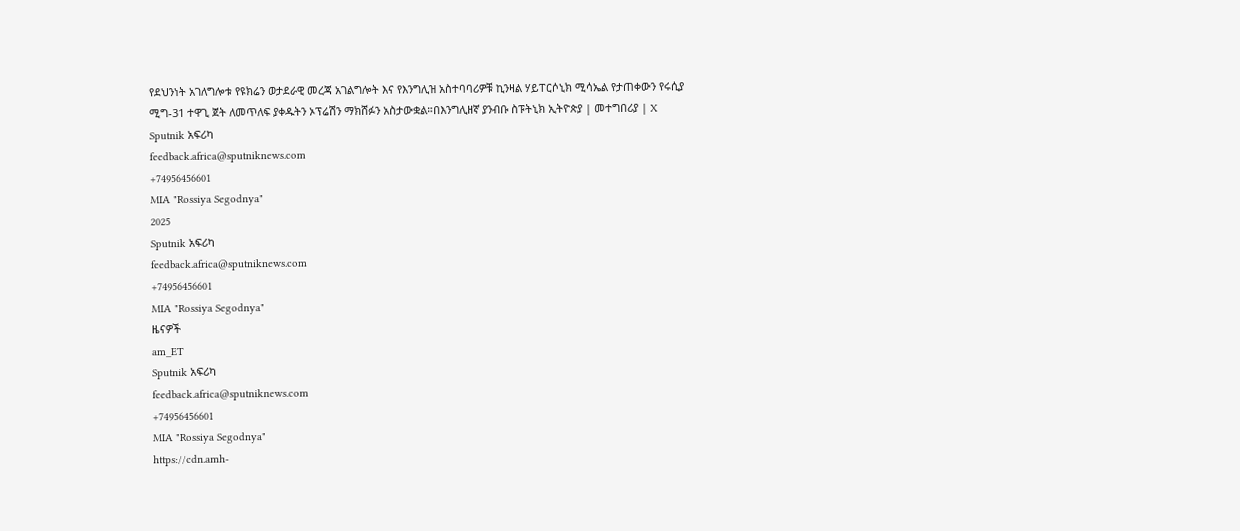የደህንነት አገለግሎቱ የዩክሬን ወታደራዊ መረጃ አገልግሎት እና የእንግሊዝ አስተባባሪዎቹ ኪንዛል ሃይፐርሶኒክ ሚሳኤል የታጠቀውን የሩሲያ ሚግ-31 ተዋጊ ጀት ለመጥለፍ ያቀዱትን ኦፕሬሽን ማክሸፉን አስታውቋል።በእንግሊዘኛ ያንብቡ ስፑትኒክ ኢትዮጵያ | መተግበሪያ | X
Sputnik አፍሪካ
feedback.africa@sputniknews.com
+74956456601
MIA "Rossiya Segodnya"
2025
Sputnik አፍሪካ
feedback.africa@sputniknews.com
+74956456601
MIA "Rossiya Segodnya"
ዜናዎች
am_ET
Sputnik አፍሪካ
feedback.africa@sputniknews.com
+74956456601
MIA "Rossiya Segodnya"
https://cdn.amh-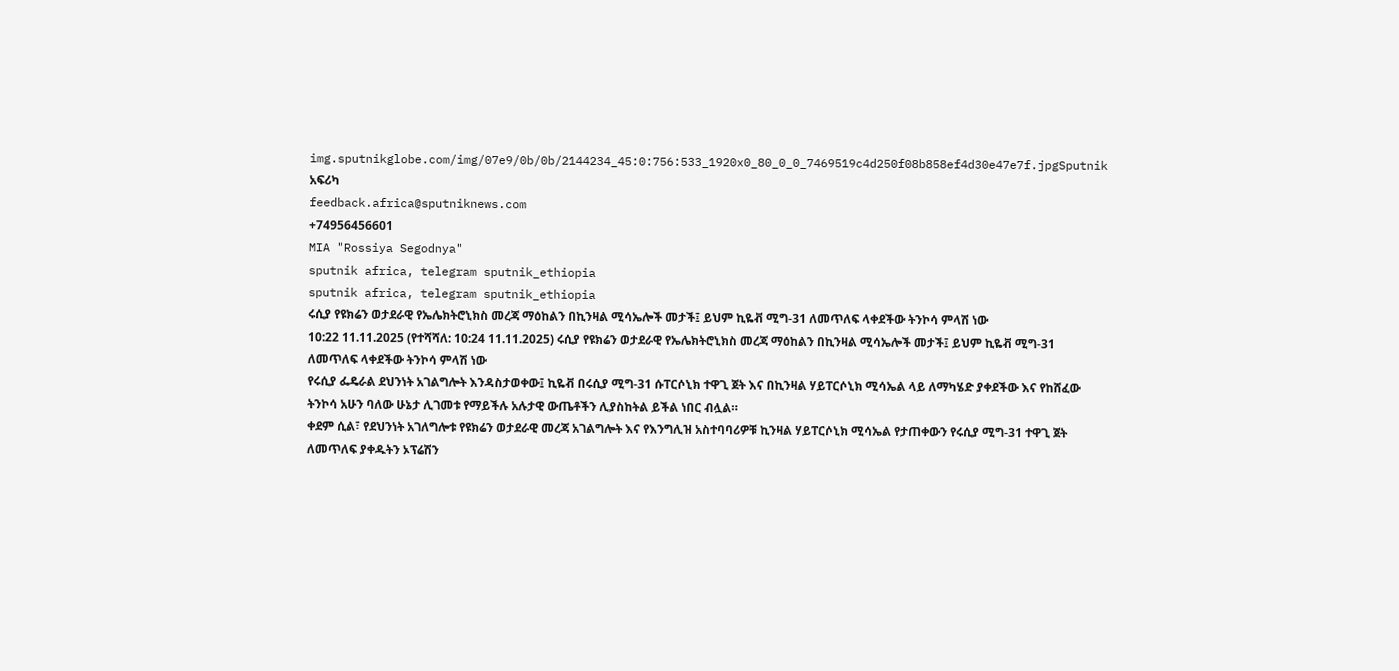img.sputnikglobe.com/img/07e9/0b/0b/2144234_45:0:756:533_1920x0_80_0_0_7469519c4d250f08b858ef4d30e47e7f.jpgSputnik አፍሪካ
feedback.africa@sputniknews.com
+74956456601
MIA "Rossiya Segodnya"
sputnik africa, telegram sputnik_ethiopia
sputnik africa, telegram sputnik_ethiopia
ሩሲያ የዩክሬን ወታደራዊ የኤሌክትሮኒክስ መረጃ ማዕከልን በኪንዛል ሚሳኤሎች መታች፤ ይህም ኪዬቭ ሚግ-31 ለመጥለፍ ላቀደችው ትንኮሳ ምላሽ ነው
10:22 11.11.2025 (የተሻሻለ: 10:24 11.11.2025) ሩሲያ የዩክሬን ወታደራዊ የኤሌክትሮኒክስ መረጃ ማዕከልን በኪንዛል ሚሳኤሎች መታች፤ ይህም ኪዬቭ ሚግ-31 ለመጥለፍ ላቀደችው ትንኮሳ ምላሽ ነው
የሩሲያ ፌዴራል ደህንነት አገልግሎት እንዳስታወቀው፤ ኪዬቭ በሩሲያ ሚግ-31 ሱፐርሶኒክ ተዋጊ ጀት እና በኪንዛል ሃይፐርሶኒክ ሚሳኤል ላይ ለማካሄድ ያቀደችው እና የከሸፈው ትንኮሳ አሁን ባለው ሁኔታ ሊገመቱ የማይችሉ አሉታዊ ውጤቶችን ሊያስከትል ይችል ነበር ብሏል።
ቀደም ሲል፣ የደህንነት አገለግሎቱ የዩክሬን ወታደራዊ መረጃ አገልግሎት እና የእንግሊዝ አስተባባሪዎቹ ኪንዛል ሃይፐርሶኒክ ሚሳኤል የታጠቀውን የሩሲያ ሚግ-31 ተዋጊ ጀት ለመጥለፍ ያቀዱትን ኦፕሬሽን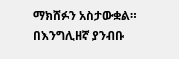ማክሸፉን አስታውቋል።
በእንግሊዘኛ ያንብቡ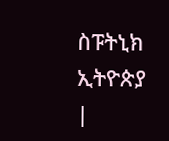ስፑትኒክ ኢትዮጵያ |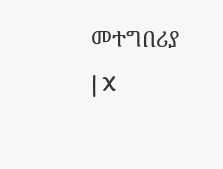መተግበሪያ | X